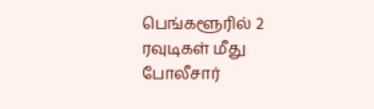பெங்களூரில் 2 ரவுடிகள் மீது போலீசார்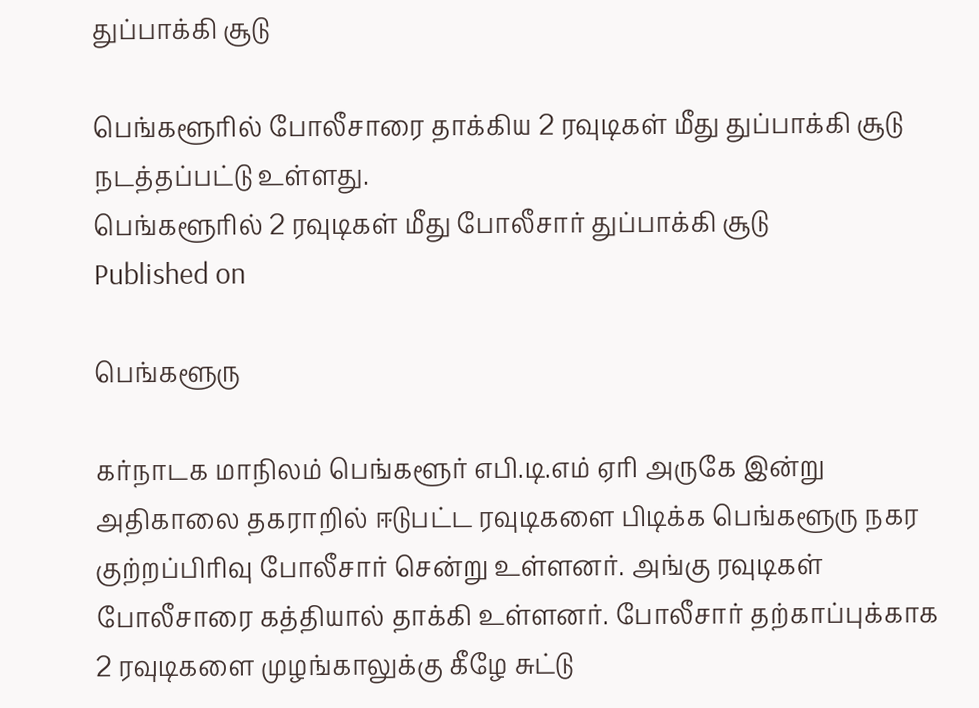துப்பாக்கி சூடு

பெங்களூரில் போலீசாரை தாக்கிய 2 ரவுடிகள் மீது துப்பாக்கி சூடு நடத்தப்பட்டு உள்ளது.
பெங்களூரில் 2 ரவுடிகள் மீது போலீசார் துப்பாக்கி சூடு
Published on

பெங்களூரு

கர்நாடக மாநிலம் பெங்களூர் எபி.டி.எம் ஏரி அருகே இன்று அதிகாலை தகராறில் ஈடுபட்ட ரவுடிகளை பிடிக்க பெங்களூரு நகர குற்றப்பிரிவு போலீசார் சென்று உள்ளனர். அங்கு ரவுடிகள் போலீசாரை கத்தியால் தாக்கி உள்ளனர். போலீசார் தற்காப்புக்காக 2 ரவுடிகளை முழங்காலுக்கு கீழே சுட்டு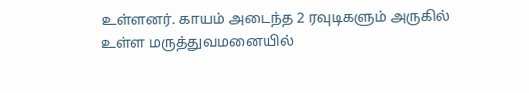உள்ளனர். காயம் அடைந்த 2 ரவுடிகளும் அருகில் உள்ள மருத்துவமனையில்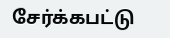சேர்க்கபட்டு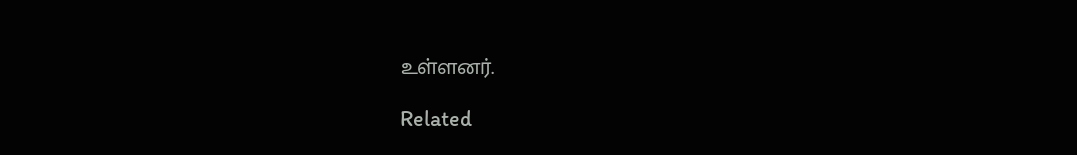உள்ளனர்.

Related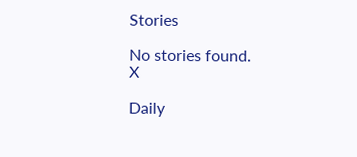Stories

No stories found.
X

Daily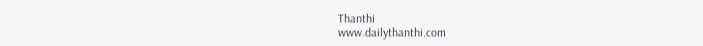Thanthi
www.dailythanthi.com